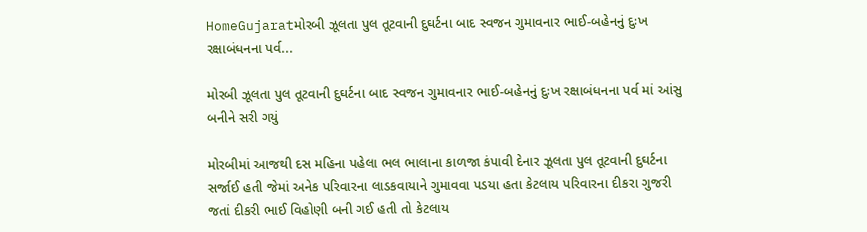HomeGujaratમોરબી ઝૂલતા પુલ તૂટવાની દુઘર્ટના બાદ સ્વજન ગુમાવનાર ભાઈ-બહેનનું દુઃખ રક્ષાબંધનના પર્વ...

મોરબી ઝૂલતા પુલ તૂટવાની દુઘર્ટના બાદ સ્વજન ગુમાવનાર ભાઈ-બહેનનું દુઃખ રક્ષાબંધનના પર્વ માં આંસુ બનીને સરી ગયું

મોરબીમાં આજથી દસ મહિના પહેલા ભલ ભાલાના કાળજા કંપાવી દેનાર ઝૂલતા પુલ તૂટવાની દુઘર્ટના સર્જાઈ હતી જેમાં અનેક પરિવારના લાડકવાયાને ગુમાવવા પડયા હતા કેટલાય પરિવારના દીકરા ગુજરી જતાં દીકરી ભાઈ વિહોણી બની ગઈ હતી તો કેટલાય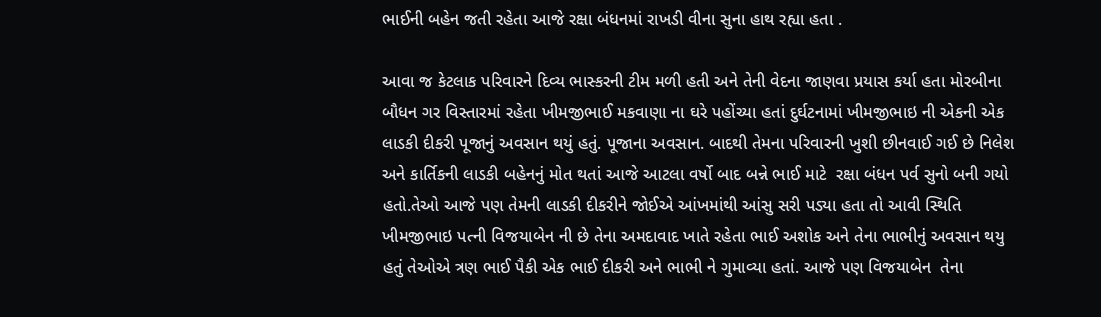ભાઈની બહેન જતી રહેતા આજે રક્ષા બંધનમાં રાખડી વીના સુના હાથ રહ્યા હતા .

આવા જ કેટલાક પરિવારને દિવ્ય ભાસ્કરની ટીમ મળી હતી અને તેની વેદના જાણવા પ્રયાસ કર્યા હતા મોરબીના બૌધન ગર વિસ્તારમાં રહેતા ખીમજીભાઈ મકવાણા ના ઘરે પહોંચ્યા હતાં દુર્ઘટનામાં ખીમજીભાઇ ની એકની એક લાડકી દીકરી પૂજાનું અવસાન થયું હતું. પૂજાના અવસાન. બાદથી તેમના પરિવારની ખુશી છીનવાઈ ગઈ છે નિલેશ અને કાર્તિકની લાડકી બહેનનું મોત થતાં આજે આટલા વર્ષો બાદ બન્ને ભાઈ માટે  રક્ષા બંધન પર્વ સુનો બની ગયો હતો.તેઓ આજે પણ તેમની લાડકી દીકરીને જોઈએ આંખમાંથી આંસુ સરી પડ્યા હતા તો આવી સ્થિતિ ખીમજીભાઇ પત્ની વિજયાબેન ની છે તેના અમદાવાદ ખાતે રહેતા ભાઈ અશોક અને તેના ભાભીનું અવસાન થયુ હતું તેઓએ ત્રણ ભાઈ પૈકી એક ભાઈ દીકરી અને ભાભી ને ગુમાવ્યા હતાં. આજે પણ વિજયાબેન  તેના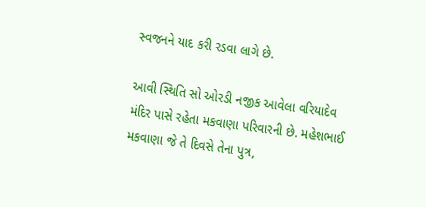સ્વજનને યાદ કરી રડવા લાગે છે.

આવી સ્થિતિ સો ઓરડી નજીક આવેલા વરિયાદેવ મંદિર પાસે રહેતા મકવાણા પરિવારની છે. મહેશભાઈ મકવાણા જે તે દિવસે તેના પુત્ર,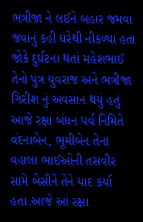ભત્રીજા ને લઈને બહાર જમવા જવાનું કહી ઘરેથી નીકળ્યા હતા જોકે દુર્ઘટના થતાં મહેશભાઈ તેનો પુત્ર યુવરાજ અને ભત્રીજા ગિરીશ નું અવસાન થયું હતું આજે રક્ષા બંધન પર્વ નિમિતે વંદનાબેન, ભૂમીબેન તેના વહાલા ભાઈઓની તસવીર સામે બેસીને તેને યાદ કર્યા હતા.આજે આં રક્ષા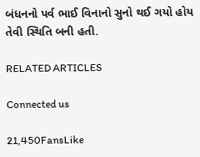બંધનનો પર્વ ભાઈ વિનાનો સુનો થઈ ગયો હોય તેવી સ્થિતિ બની હતી.

RELATED ARTICLES

Connected us

21,450FansLike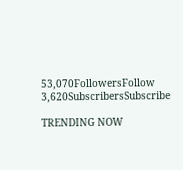53,070FollowersFollow
3,620SubscribersSubscribe

TRENDING NOW